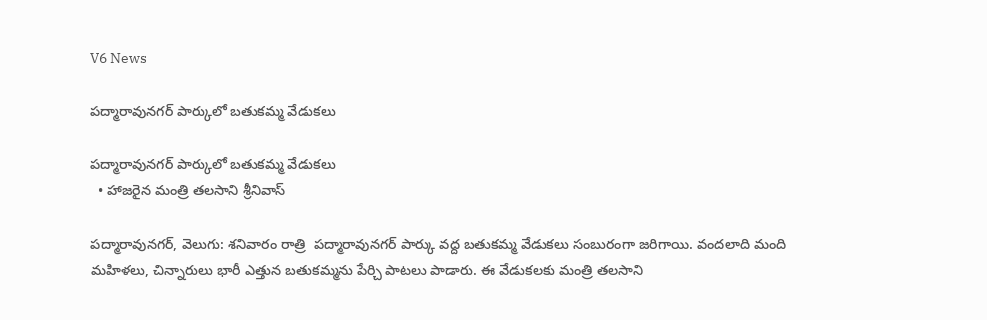V6 News

పద్మారావునగర్ పార్కులో బతుకమ్మ వేడుకలు

పద్మారావునగర్ పార్కులో బతుకమ్మ వేడుకలు
  • హాజరైన మంత్రి తలసాని శ్రీనివాస్

పద్మారావునగర్, వెలుగు: శనివారం రాత్రి  పద్మారావునగర్ పార్కు వద్ద బతుకమ్మ వేడుకలు సంబురంగా జరిగాయి. వందలాది మంది మహిళలు, చిన్నారులు భారీ ఎత్తున బతుకమ్మను పేర్చి పాటలు పాడారు. ఈ వేడుకలకు మంత్రి తలసాని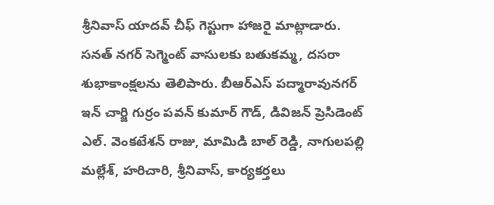శ్రీనివాస్ యాదవ్ చీఫ్ గెస్టుగా హాజరై మాట్లాడారు. సనత్ నగర్ సెగ్మెంట్ వాసులకు బతుకమ్మ, దసరా శుభాకాంక్షలను తెలిపారు. బీఆర్ఎస్ పద్మారావునగర్ ఇన్ చార్జి గుర్రం పవన్ కుమార్ గౌడ్, డివిజన్ ప్రెసిడెంట్ ఎల్. వెంకటేశన్ రాజు, మామిడి బాల్ రెడ్డి, నాగులపల్లి మల్లేశ్, హరిచారి, శ్రీనివాస్, కార్యకర్తలు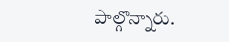పాల్గొన్నారు.